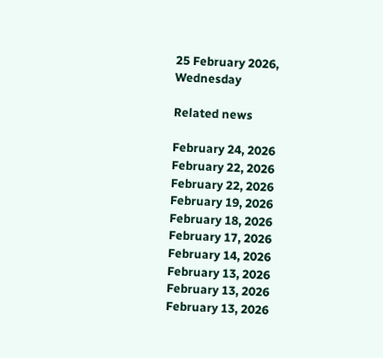25 February 2026, Wednesday

Related news

February 24, 2026
February 22, 2026
February 22, 2026
February 19, 2026
February 18, 2026
February 17, 2026
February 14, 2026
February 13, 2026
February 13, 2026
February 13, 2026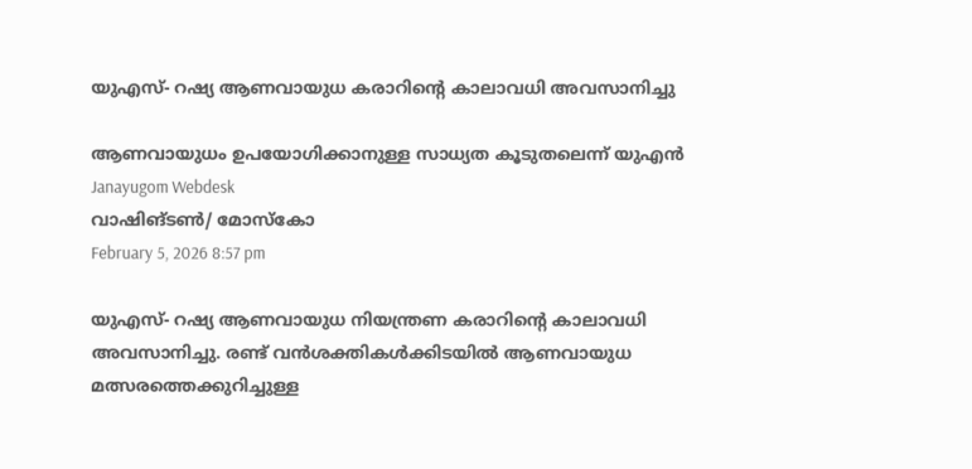യുഎസ്- റഷ്യ ആണവായുധ കരാറിന്റെ കാലാവധി അവസാനിച്ചു

ആണവായുധം ഉപയോഗിക്കാനുള്ള സാധ്യത കൂടുതലെന്ന് യുഎന്‍
Janayugom Webdesk
വാഷിങ്ടണ്‍/ മോസ്കോ
February 5, 2026 8:57 pm

യുഎസ്- റഷ്യ ആണവായുധ നിയന്ത്രണ കരാറിന്റെ കാലാവധി അവസാനിച്ചു. രണ്ട് വൻശക്തികൾക്കിടയിൽ ആണവായുധ മത്സരത്തെക്കുറിച്ചുള്ള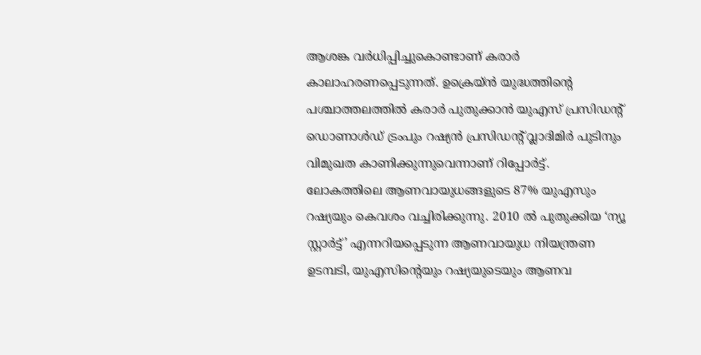ആശങ്ക വര്‍ധിപ്പിച്ചുകൊണ്ടാണ് കരാര്‍ കാലാഹരണപ്പെടുന്നത്. ഉക്രെയ്ൻ യുദ്ധത്തിന്റെ പശ്ചാത്തലത്തില്‍ കരാര്‍ പുതുക്കാന്‍ യുഎസ് പ്രസിഡന്റ് ഡൊണാള്‍ഡ് ട്രംപും റഷ്യന്‍ പ്രസിഡന്റ് വ്ലാദിമിര്‍ പുടിനും വിമുഖത കാണിക്കുന്നുവെന്നാണ് റിപ്പോര്‍ട്ട്. ലോകത്തിലെ ആണവായുധങ്ങളുടെ 87% യുഎസും റഷ്യയും കെവശം വച്ചിരിക്കുന്നു. 2010 ൽ പുതുക്കിയ ‘ന്യൂ സ്റ്റാർട്ട്’ എന്നറിയപ്പെടുന്ന ആണവായുധ നിയന്ത്രണ ഉടമ്പടി, യുഎസിന്റെയും റഷ്യയുടെയും ആണവ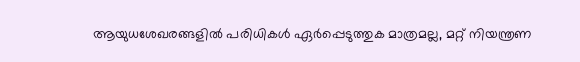ആയുധശേഖരങ്ങളിൽ പരിധികൾ ഏർപ്പെടുത്തുക മാത്രമല്ല, മറ്റ് നിയന്ത്രണ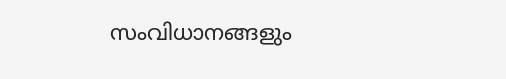സംവിധാനങ്ങളും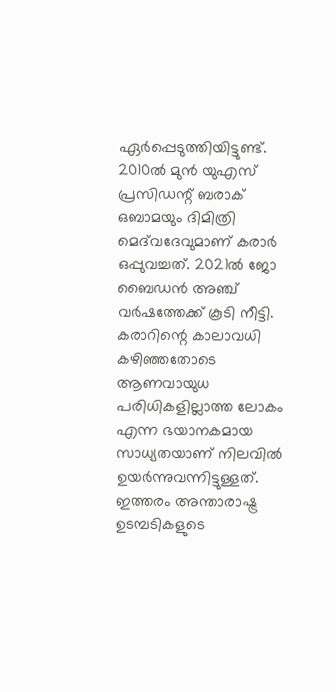ഏര്‍പ്പെടുത്തിയിട്ടുണ്ട്. 2010ൽ മുൻ യുഎസ് പ്രസിഡന്റ് ബരാക് ഒബാമയും ദിമിത്രി മെദ്‌വദേവുമാണ് കരാര്‍ ഒപ്പുവച്ചത്. 2021ൽ ജോ ബൈഡൻ അഞ്ച് വർഷത്തേക്ക് കൂടി നീട്ടി. കരാറിന്റെ കാലാവധി കഴിഞ്ഞതോടെ ആണവായുധ പരിധികളില്ലാത്ത ലോകം എന്ന ഭയാനകമായ സാധ്യതയാണ് നിലവില്‍ ഉയര്‍ന്നുവന്നിട്ടുള്ളത്. ഇത്തരം അന്താരാഷ്ട്ര ഉടമ്പടികളുടെ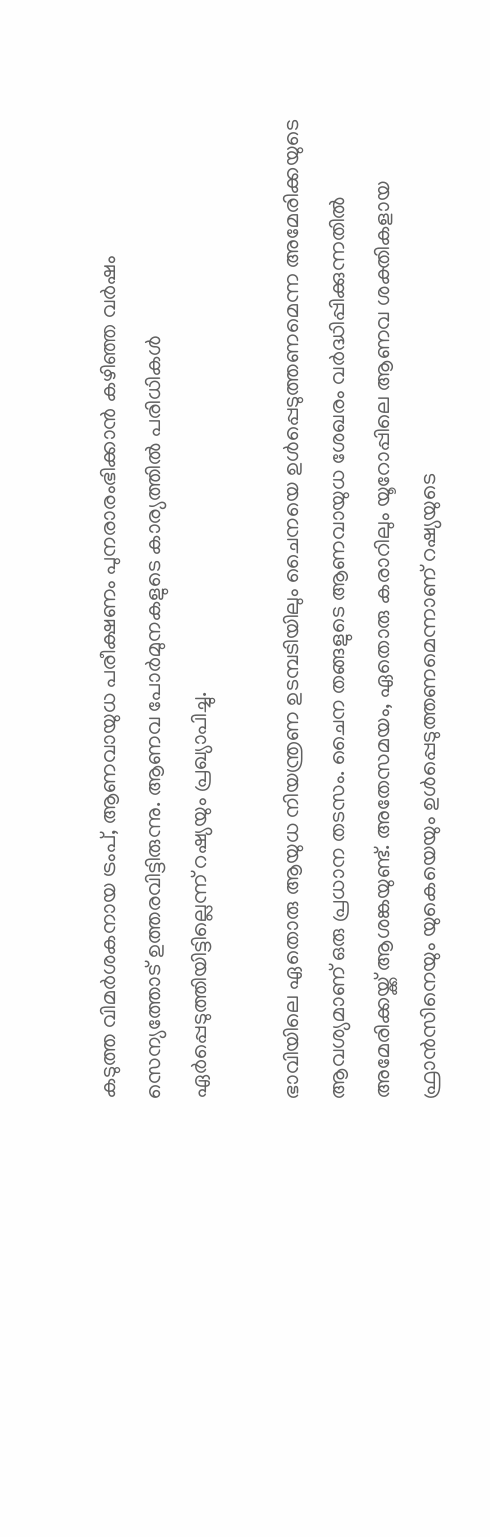കടുത്ത വിമര്‍ശകനായ ട്രംപ്, ആണവായുധ പരീക്ഷണം പുനരാരംഭിക്കാൻ കഴിഞ്ഞ വര്‍ഷം സെന്യത്തോട് ഉത്തരവിട്ടിരുന്നു. ആണവ പോർമുനകളുടെ കാര്യത്തിൽ പരിധികള്‍ ഏര്‍പ്പെടുത്തിയിട്ടില്ലെന്ന് റഷ്യയും പ്രഖ്യാപിച്ചു.

ഭാവിയിലെ ഏതൊരു ആയുധ നിയന്ത്രണ ഉടമ്പടിയിലും ചൈനയെ ഉൾപ്പെടുത്തണമെന്ന അമേരിക്കയുടെ ആവശ്യമാണ് ഒരു പ്രധാന തടസം. ചൈന തങ്ങളുടെ ആണവായുധ ശേഖരം വർദ്ധിപ്പിക്കുന്നതിൽ അമേരിക്കയ്ക്ക് ആശങ്കയുണ്ട്. അതേസമയം, ഏതൊരു കരാറിലും യൂറോപ്പിലെ ആണവ ശക്തികളായ ഫ്രാൻസിനെയും യുകെയെയും ഉൾപ്പെടുത്തണമെന്നാണ് റഷ്യയുടെ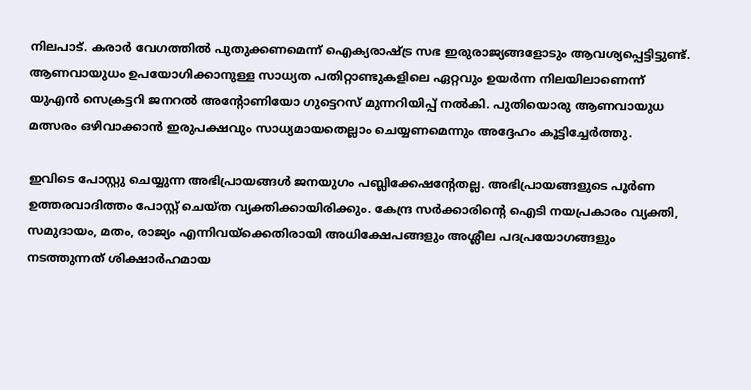നിലപാട്. കരാർ വേഗത്തിൽ പുതുക്കണമെന്ന് ഐക്യരാഷ്ട്ര സഭ ഇരുരാജ്യങ്ങളോടും ആവശ്യപ്പെട്ടിട്ടുണ്ട്. ആണവായുധം ഉപയോഗിക്കാനുള്ള സാധ്യത പതിറ്റാണ്ടുകളിലെ ഏറ്റവും ഉയർന്ന നിലയിലാണെന്ന് യുഎൻ സെക്രട്ടറി ജനറൽ അന്റോണിയോ ഗുട്ടെറസ് മുന്നറിയിപ്പ് നല്‍കി. പുതിയൊരു ആണവായുധ മത്സരം ഒഴിവാക്കാൻ ഇരുപക്ഷവും സാധ്യമായതെല്ലാം ചെയ്യണമെന്നും അദ്ദേഹം കൂട്ടിച്ചേര്‍ത്തു.

ഇവിടെ പോസ്റ്റു ചെയ്യുന്ന അഭിപ്രായങ്ങള്‍ ജനയുഗം പബ്ലിക്കേഷന്റേതല്ല. അഭിപ്രായങ്ങളുടെ പൂര്‍ണ ഉത്തരവാദിത്തം പോസ്റ്റ് ചെയ്ത വ്യക്തിക്കായിരിക്കും. കേന്ദ്ര സര്‍ക്കാരിന്റെ ഐടി നയപ്രകാരം വ്യക്തി, സമുദായം, മതം, രാജ്യം എന്നിവയ്‌ക്കെതിരായി അധിക്ഷേപങ്ങളും അശ്ലീല പദപ്രയോഗങ്ങളും നടത്തുന്നത് ശിക്ഷാര്‍ഹമായ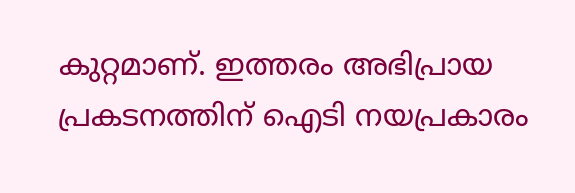കുറ്റമാണ്. ഇത്തരം അഭിപ്രായ പ്രകടനത്തിന് ഐടി നയപ്രകാരം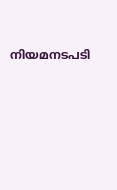നിയമനടപടി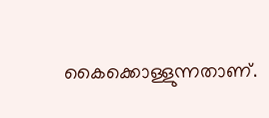കൈക്കൊള്ളുന്നതാണ്.